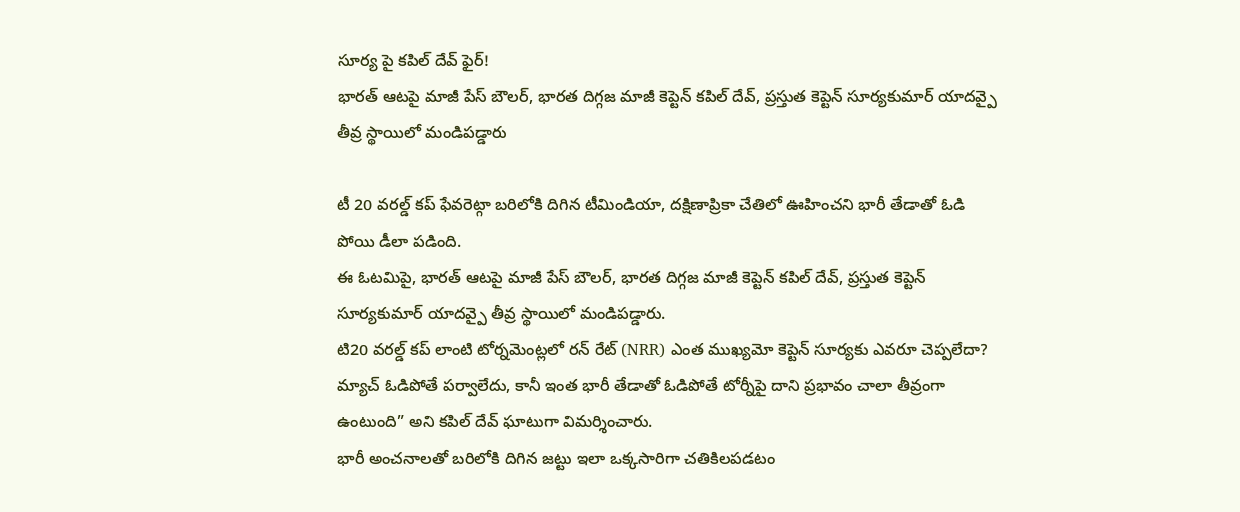సూర్య పై కపిల్ దేవ్ ఫైర్!
భారత్ ఆటపై మాజీ పేస్ బౌలర్, భారత దిగ్గజ మాజీ కెప్టెన్ కపిల్ దేవ్, ప్రస్తుత కెప్టెన్ సూర్యకుమార్ యాదవ్పై తీవ్ర స్థాయిలో మండిపడ్డారు

టీ 20 వరల్డ్ కప్ ఫేవరెట్గా బరిలోకి దిగిన టీమిండియా, దక్షిణాప్రికా చేతిలో ఊహించని భారీ తేడాతో ఓడి పోయి డీలా పడింది.
ఈ ఓటమిపై, భారత్ ఆటపై మాజీ పేస్ బౌలర్, భారత దిగ్గజ మాజీ కెప్టెన్ కపిల్ దేవ్, ప్రస్తుత కెప్టెన్ సూర్యకుమార్ యాదవ్పై తీవ్ర స్థాయిలో మండిపడ్డారు.
టి20 వరల్డ్ కప్ లాంటి టోర్నమెంట్లలో రన్ రేట్ (NRR) ఎంత ముఖ్యమో కెప్టెన్ సూర్యకు ఎవరూ చెప్పలేదా?
మ్యాచ్ ఓడిపోతే పర్వాలేదు, కానీ ఇంత భారీ తేడాతో ఓడిపోతే టోర్నీపై దాని ప్రభావం చాలా తీవ్రంగా ఉంటుంది” అని కపిల్ దేవ్ ఘాటుగా విమర్శించారు.
భారీ అంచనాలతో బరిలోకి దిగిన జట్టు ఇలా ఒక్కసారిగా చతికిలపడటం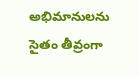అభిమానులను సైతం తీవ్రంగా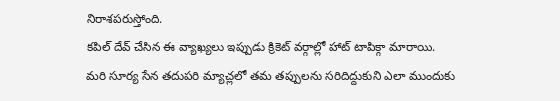నిరాశపరుస్తోంది.
కపిల్ దేవ్ చేసిన ఈ వ్యాఖ్యలు ఇప్పుడు క్రికెట్ వర్గాల్లో హాట్ టాపిక్గా మారాయి.
మరి సూర్య సేన తదుపరి మ్యాచ్లలో తమ తప్పులను సరిదిద్దుకుని ఎలా ముందుకు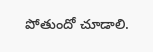పోతుందో చూడాలి.